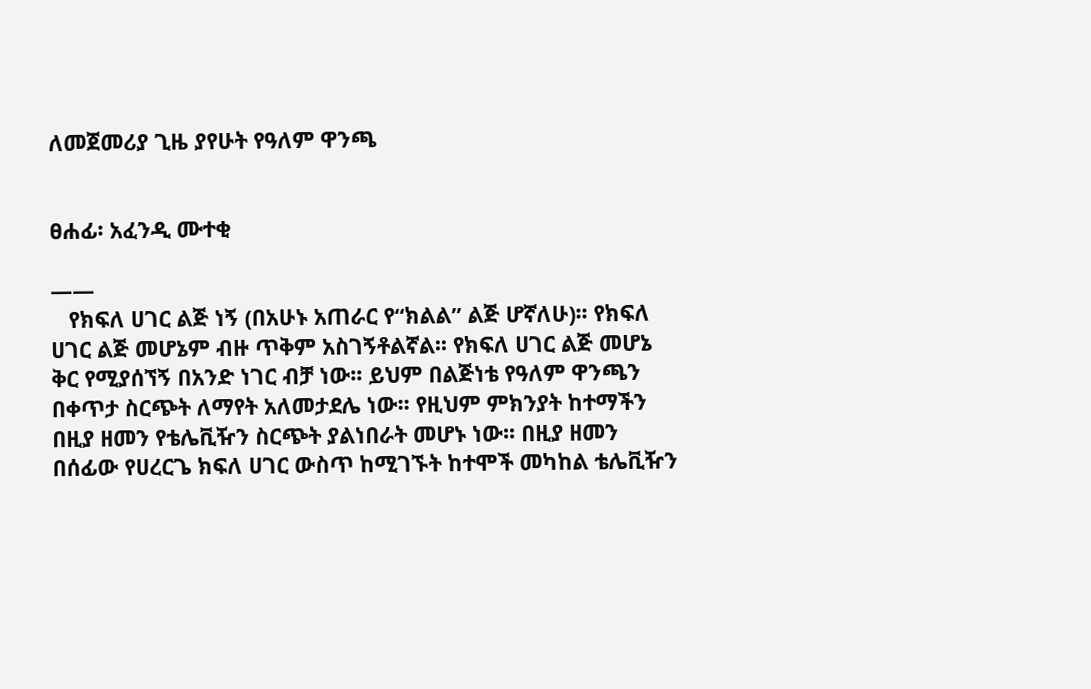ለመጀመሪያ ጊዜ ያየሁት የዓለም ዋንጫ


ፀሐፊ፡ አፈንዲ ሙተቂ

——
   የክፍለ ሀገር ልጅ ነኝ (በአሁኑ አጠራር የ“ክልል” ልጅ ሆኛለሁ)፡፡ የክፍለ ሀገር ልጅ መሆኔም ብዙ ጥቅም አስገኝቶልኛል፡፡ የክፍለ ሀገር ልጅ መሆኔ ቅር የሚያሰኘኝ በአንድ ነገር ብቻ ነው፡፡ ይህም በልጅነቴ የዓለም ዋንጫን በቀጥታ ስርጭት ለማየት አለመታደሌ ነው፡፡ የዚህም ምክንያት ከተማችን በዚያ ዘመን የቴሌቪዥን ስርጭት ያልነበራት መሆኑ ነው፡፡ በዚያ ዘመን በሰፊው የሀረርጌ ክፍለ ሀገር ውስጥ ከሚገኙት ከተሞች መካከል ቴሌቪዥን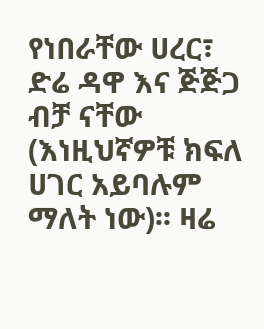የነበራቸው ሀረር፣ ድሬ ዳዋ እና ጅጅጋ ብቻ ናቸው (እነዚህኛዎቹ ክፍለ ሀገር አይባሉም ማለት ነው)፡፡ ዛሬ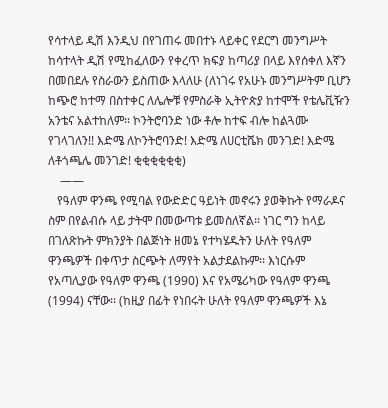የሳተላይ ዲሽ እንዲህ በየገጠሩ መበተኑ ላይቀር የደርግ መንግሥት ከሳተላት ዲሽ የሚከፈለውን የቀረጥ ክፍያ ከጣሪያ በላይ እየሰቀለ እኛን በመበደሉ የስራውን ይስጠው እላለሁ (ለነገሩ የአሁኑ መንግሥትም ቢሆን ከጭሮ ከተማ በስተቀር ለሌሎቹ የምስራቅ ኢትዮጵያ ከተሞች የቴሌቪዥን አንቴና አልተከለም፡፡ ኮንትሮባንድ ነው ቶሎ ከተፍ ብሎ ከልጓሙ የገላገለን!! እድሜ ለኮንትሮባንድ! እድሜ ለሀርቲሼክ መንገድ! እድሜ ለቶጎጫሌ መንገድ! ቂቂቂቂቂቂ)
    ——
   የዓለም ዋንጫ የሚባል የውድድር ዓይነት መኖሩን ያወቅኩት የማራዶና ስም በየልብሱ ላይ ታትሞ በመውጣቱ ይመስለኛል፡፡ ነገር ግን ከላይ በገለጽኩት ምክንያት በልጅነት ዘመኔ የተካሄዱትን ሁለት የዓለም ዋንጫዎች በቀጥታ ስርጭት ለማየት አልታደልኩም፡፡ እነርሱም የአጣሊያው የዓለም ዋንጫ (1990) እና የአሜሪካው የዓለም ዋንጫ (1994) ናቸው፡፡ (ከዚያ በፊት የነበሩት ሁለት የዓለም ዋንጫዎች እኔ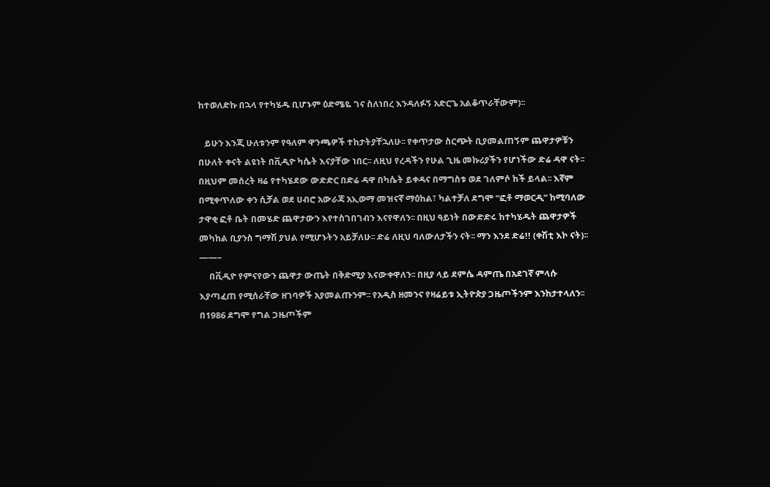ከተወለድኩ በኋላ የተካሄዱ ቢሆኑም ዕድሜዬ ገና ስለነበረ እንዳለፉኝ አድርጌ አልቆጥራቸውም)፡፡

   ይሁን እንጂ ሁለቱንም የዓለም ዋንጫዎች ተከታትያቸኋለሁ፡፡ የቀጥታው ስርጭት ቢያመልጠኝም ጨዋታዎቹን በሁለት ቀናት ልዩነት በቪዲዮ ካሴት እናያቸው ነበር፡፡ ለዚህ የረዳችን የሁል ጊዜ መኩሪያችን የሆነችው ድሬ ዳዋ ናት፡፡ በዚህም መሰረት ዛሬ የተካሄደው ውድድር በድሬ ዳዋ በካሴት ይቀዳና በማግስቱ ወደ ገለምሶ ከች ይላል፡፡ እኛም በሚቀጥለው ቀን ሲቻል ወደ ሀብሮ አውራጃ አኢወማ መዝናኛ ማዕከል፣ ካልተቻለ ደግሞ “ፎቶ ማወርዲ” ከሚባለው ታዋቂ ፎቶ ቤት በመሄድ ጨዋታውን እየተስገበገብን እናየዋለን፡፡ በዚህ ዓይነት በውድድሩ ከተካሄዱት ጨዋታዎች መካከል ቢያንስ ግማሽ ያህል የሚሆኑትን አይቻለሁ፡፡ ድሬ ለዚህ ባለውለታችን ናት፡፡ ማን እንደ ድሬ!! (ቀሽቲ እኮ ናት)፡፡
——–
     በቪዲዮ የምናየውን ጨዋታ ውጤት በቅድሚያ እናውቀዋለን፡፡ በዚያ ላይ ደምሴ ዳምጤ በአደገኛ ምላሱ እያጣፈጠ የሚሰራቸው ዘገባዎች አያመልጡንም፡፡ የአዲስ ዘመንና የዛሬይቱ ኢትዮጵያ ጋዜጦችንም እንከታተላለን፡፡ በ1986 ደግሞ የግል ጋዜጦችም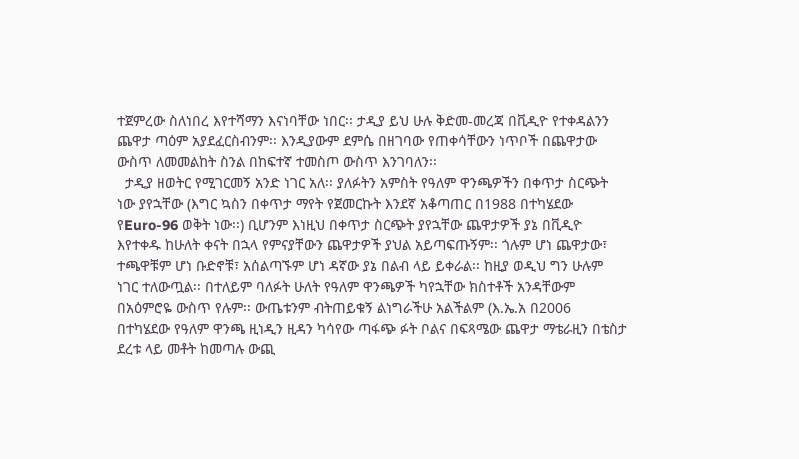ተጀምረው ስለነበረ እየተሻማን እናነባቸው ነበር፡፡ ታዲያ ይህ ሁሉ ቅድመ-መረጃ በቪዲዮ የተቀዳልንን ጨዋታ ጣዕም አያደፈርስብንም፡፡ እንዲያውም ደምሴ በዘገባው የጠቀሳቸውን ነጥቦች በጨዋታው ውስጥ ለመመልከት ስንል በከፍተኛ ተመስጦ ውስጥ እንገባለን፡፡
  ታዲያ ዘወትር የሚገርመኝ አንድ ነገር አለ፡፡ ያለፉትን አምስት የዓለም ዋንጫዎችን በቀጥታ ስርጭት ነው ያየኋቸው (እግር ኳስን በቀጥታ ማየት የጀመርኩት እንደኛ አቆጣጠር በ1988 በተካሄደው የEuro-96 ወቅት ነው፡፡) ቢሆንም እነዚህ በቀጥታ ስርጭት ያየኋቸው ጨዋታዎች ያኔ በቪዲዮ እየተቀዱ ከሁለት ቀናት በኋላ የምናያቸውን ጨዋታዎች ያህል አይጣፍጡኝም፡፡ ጎሉም ሆነ ጨዋታው፣ ተጫዋቹም ሆነ ቡድኖቹ፣ አሰልጣኙም ሆነ ዳኛው ያኔ በልብ ላይ ይቀራል፡፡ ከዚያ ወዲህ ግን ሁሉም ነገር ተለውጧል፡፡ በተለይም ባለፉት ሁለት የዓለም ዋንጫዎች ካየኋቸው ክስተቶች አንዳቸውም በአዕምሮዬ ውስጥ የሉም፡፡ ውጤቱንም ብትጠይቁኝ ልነግራችሁ አልችልም (እ.ኤ.አ በ2006 በተካሄደው የዓለም ዋንጫ ዚነዲን ዚዳን ካሳየው ጣፋጭ ፉት ቦልና በፍጻሜው ጨዋታ ማቴራዚን በቴስታ ደረቱ ላይ መቶት ከመጣሉ ውጪ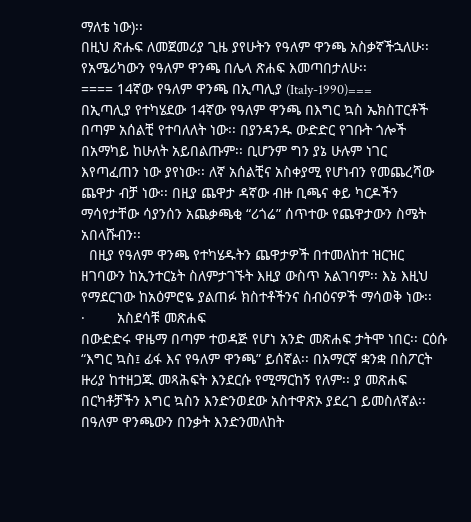ማለቴ ነው)፡፡
በዚህ ጽሑፍ ለመጀመሪያ ጊዜ ያየሁትን የዓለም ዋንጫ አስቃኛችኋለሁ፡፡ የአሜሪካውን የዓለም ዋንጫ በሌላ ጽሐፍ እመጣበታለሁ፡፡
==== 14ኛው የዓለም ዋንጫ በኢጣሊያ (Italy-1990)===
በኢጣሊያ የተካሄደው 14ኛው የዓለም ዋንጫ በእግር ኳስ ኤክስፐርቶች በጣም አሰልቺ የተባለለት ነው፡፡ በያንዳንዱ ውድድር የገቡት ጎሎች በአማካይ ከሁለት አይበልጡም፡፡ ቢሆንም ግን ያኔ ሁሉም ነገር እየጣፈጠን ነው ያየነው፡፡ ለኛ አሰልቺና አስቀያሚ የሆነብን የመጨረሻው ጨዋታ ብቻ ነው፡፡ በዚያ ጨዋታ ዳኛው ብዙ ቢጫና ቀይ ካርዶችን ማሳየታቸው ሳያንሰን አጨቃጫቂ “ሪጎሬ” ሰጥተው የጨዋታውን ስሜት አበላሹብን፡፡
  በዚያ የዓለም ዋንጫ የተካሄዱትን ጨዋታዎች በተመለከተ ዝርዝር ዘገባውን ከኢንተርኔት ስለምታገኙት እዚያ ውስጥ አልገባም፡፡ እኔ እዚህ የማደርገው ከአዕምሮዬ ያልጠፉ ክስተቶችንና ስብዕናዎች ማሳወቅ ነው፡፡
·        አስደሳቹ መጽሐፍ
በውድድሩ ዋዜማ በጣም ተወዳጅ የሆነ አንድ መጽሐፍ ታትሞ ነበር፡፡ ርዕሱ “እግር ኳስ፤ ፊፋ እና የዓለም ዋንጫ” ይሰኛል፡፡ በአማርኛ ቋንቋ በስፖርት ዙሪያ ከተዘጋጁ መጻሕፍት እንደርሱ የሚማርከኝ የለም፡፡ ያ መጽሐፍ በርካቶቻችን እግር ኳስን እንድንወደው አስተዋጽኦ ያደረገ ይመስለኛል፡፡ በዓለም ዋንጫውን በንቃት እንድንመለከት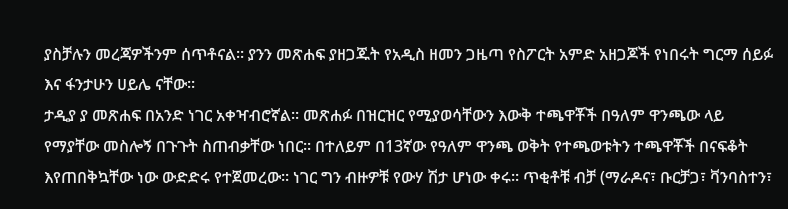ያስቻሉን መረጃዎችንም ሰጥቶናል፡፡ ያንን መጽሐፍ ያዘጋጁት የአዲስ ዘመን ጋዜጣ የስፖርት አምድ አዘጋጆች የነበሩት ግርማ ሰይፉ እና ፋንታሁን ሀይሌ ናቸው፡፡
ታዲያ ያ መጽሐፍ በአንድ ነገር አቀዣብሮኛል፡፡ መጽሐፉ በዝርዝር የሚያወሳቸውን እውቅ ተጫዋቾች በዓለም ዋንጫው ላይ የማያቸው መስሎኝ በጉጉት ስጠብቃቸው ነበር፡፡ በተለይም በ13ኛው የዓለም ዋንጫ ወቅት የተጫወቱትን ተጫዋቾች በናፍቆት እየጠበቅኳቸው ነው ውድድሩ የተጀመረው፡፡ ነገር ግን ብዙዎቹ የውሃ ሽታ ሆነው ቀሩ፡፡ ጥቂቶቹ ብቻ (ማራዶና፣ ቡርቻጋ፣ ቫንባስተን፣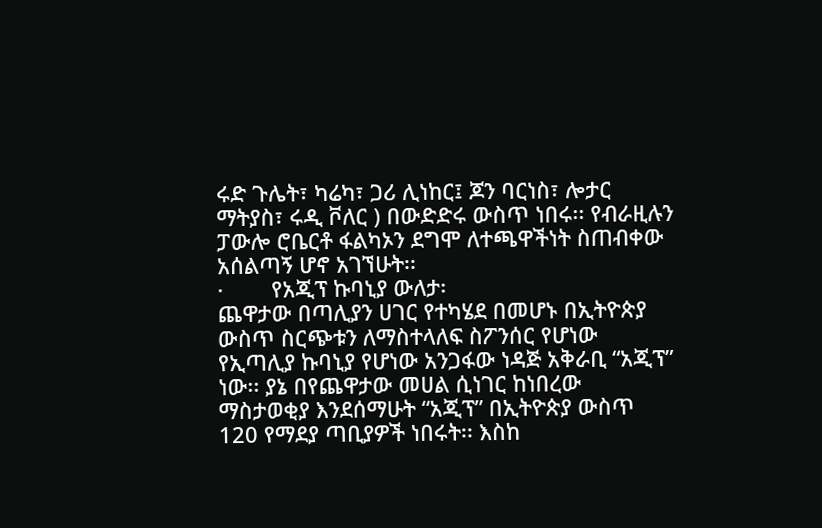ሩድ ጉሌት፣ ካሬካ፣ ጋሪ ሊነከር፤ ጆን ባርነስ፣ ሎታር ማትያስ፣ ሩዲ ቮለር ) በውድድሩ ውስጥ ነበሩ፡፡ የብራዚሉን ፓውሎ ሮቤርቶ ፋልካኦን ደግሞ ለተጫዋችነት ስጠብቀው አሰልጣኝ ሆኖ አገኘሁት፡፡
·        የአጂፕ ኩባኒያ ውለታ፡
ጨዋታው በጣሊያን ሀገር የተካሄደ በመሆኑ በኢትዮጵያ ውስጥ ስርጭቱን ለማስተላለፍ ስፖንሰር የሆነው የኢጣሊያ ኩባኒያ የሆነው አንጋፋው ነዳጅ አቅራቢ “አጂፕ” ነው፡፡ ያኔ በየጨዋታው መሀል ሲነገር ከነበረው ማስታወቂያ እንደሰማሁት “አጂፕ” በኢትዮጵያ ውስጥ 120 የማደያ ጣቢያዎች ነበሩት፡፡ እስከ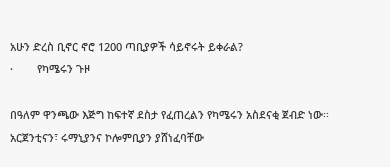አሁን ድረስ ቢኖር ኖሮ 1200 ጣቢያዎች ሳይኖሩት ይቀራል?
·        የካሜሩን ጉዞ

በዓለም ዋንጫው እጅግ ከፍተኛ ደስታ የፈጠረልን የካሜሩን አስደናቂ ጀብድ ነው፡፡ አርጀንቲናን፣ ሩማኒያንና ኮሎምቢያን ያሸነፈባቸው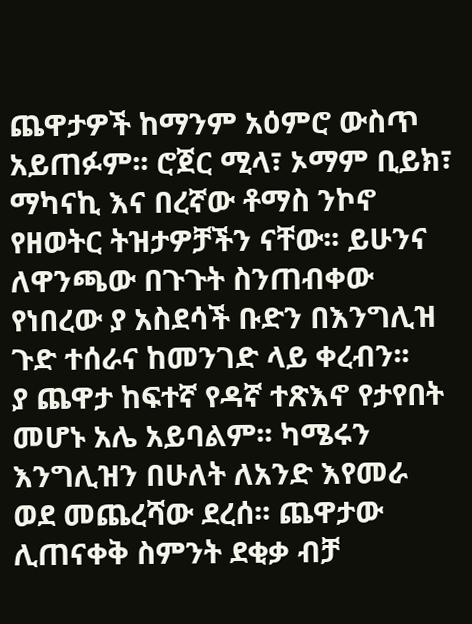ጨዋታዎች ከማንም አዕምሮ ውስጥ አይጠፉም፡፡ ሮጀር ሚላ፣ ኦማም ቢይክ፣ ማካናኪ እና በረኛው ቶማስ ንኮኖ የዘወትር ትዝታዎቻችን ናቸው፡፡ ይሁንና ለዋንጫው በጉጉት ስንጠብቀው የነበረው ያ አስደሳች ቡድን በእንግሊዝ ጉድ ተሰራና ከመንገድ ላይ ቀረብን፡፡
ያ ጨዋታ ከፍተኛ የዳኛ ተጽእኖ የታየበት መሆኑ አሌ አይባልም፡፡ ካሜሩን እንግሊዝን በሁለት ለአንድ እየመራ ወደ መጨረሻው ደረሰ፡፡ ጨዋታው ሊጠናቀቅ ስምንት ደቂቃ ብቻ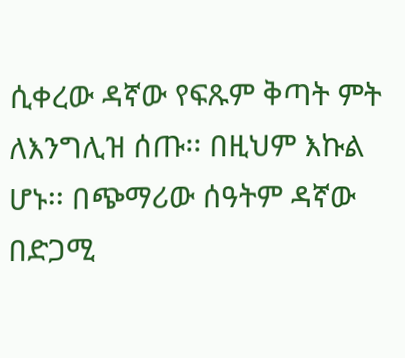ሲቀረው ዳኛው የፍጹም ቅጣት ምት ለእንግሊዝ ሰጡ፡፡ በዚህም እኩል ሆኑ፡፡ በጭማሪው ሰዓትም ዳኛው በድጋሚ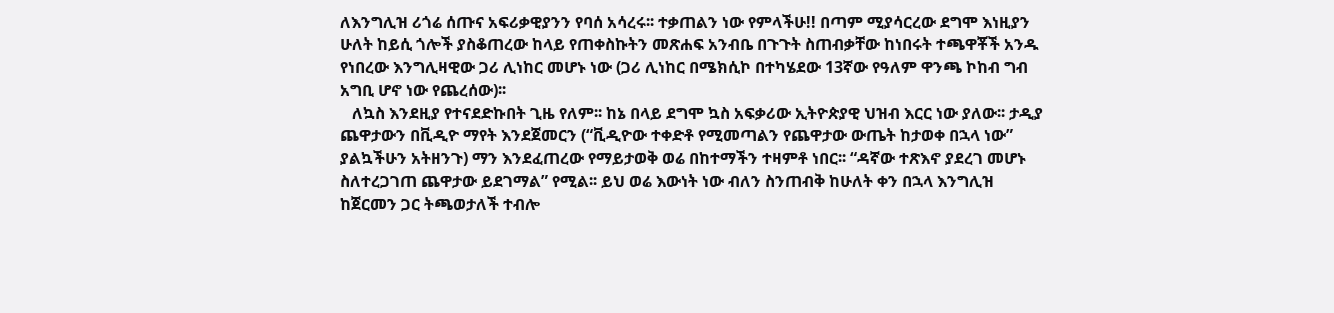ለእንግሊዝ ሪጎሬ ሰጡና አፍሪቃዊያንን የባሰ አሳረሩ፡፡ ተቃጠልን ነው የምላችሁ!! በጣም ሚያሳርረው ደግሞ እነዚያን ሁለት ከይሲ ጎሎች ያስቆጠረው ከላይ የጠቀስኩትን መጽሐፍ አንብቤ በጉጉት ስጠብቃቸው ከነበሩት ተጫዋቾች አንዱ የነበረው እንግሊዛዊው ጋሪ ሊነከር መሆኑ ነው (ጋሪ ሊነከር በሜክሲኮ በተካሄደው 13ኛው የዓለም ዋንጫ ኮከብ ግብ አግቢ ሆኖ ነው የጨረሰው)፡፡
   ለኳስ እንደዚያ የተናደድኩበት ጊዜ የለም፡፡ ከኔ በላይ ደግሞ ኳስ አፍቃሪው ኢትዮጵያዊ ህዝብ እርር ነው ያለው፡፡ ታዲያ ጨዋታውን በቪዲዮ ማየት እንደጀመርን (“ቪዲዮው ተቀድቶ የሚመጣልን የጨዋታው ውጤት ከታወቀ በኋላ ነው” ያልኳችሁን አትዘንጉ) ማን እንደፈጠረው የማይታወቅ ወሬ በከተማችን ተዛምቶ ነበር፡፡ “ዳኛው ተጽእኖ ያደረገ መሆኑ ስለተረጋገጠ ጨዋታው ይደገማል” የሚል፡፡ ይህ ወሬ እውነት ነው ብለን ስንጠብቅ ከሁለት ቀን በኋላ እንግሊዝ ከጀርመን ጋር ትጫወታለች ተብሎ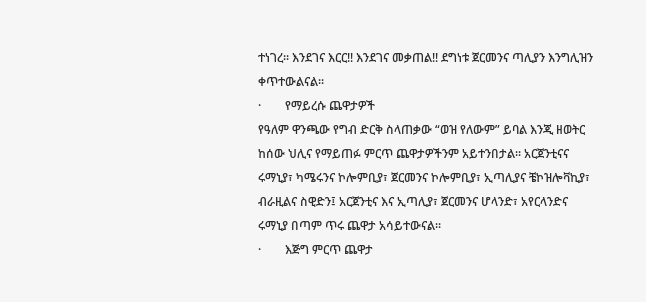ተነገረ፡፡ እንደገና እርር!! እንደገና መቃጠል!! ደግነቱ ጀርመንና ጣሊያን እንግሊዝን ቀጥተውልናል፡፡
·        የማይረሱ ጨዋታዎች
የዓለም ዋንጫው የግብ ድርቅ ስላጠቃው “ወዝ የለውም” ይባል እንጂ ዘወትር ከሰው ህሊና የማይጠፉ ምርጥ ጨዋታዎችንም አይተንበታል፡፡ አርጀንቲናና ሩማኒያ፣ ካሜሩንና ኮሎምቢያ፣ ጀርመንና ኮሎምቢያ፣ ኢጣሊያና ቼኮዝሎቫኪያ፣ ብራዚልና ስዊድን፤ አርጀንቲና እና ኢጣሊያ፣ ጀርመንና ሆላንድ፣ አየርላንድና ሩማኒያ በጣም ጥሩ ጨዋታ አሳይተውናል፡፡
·        እጅግ ምርጥ ጨዋታ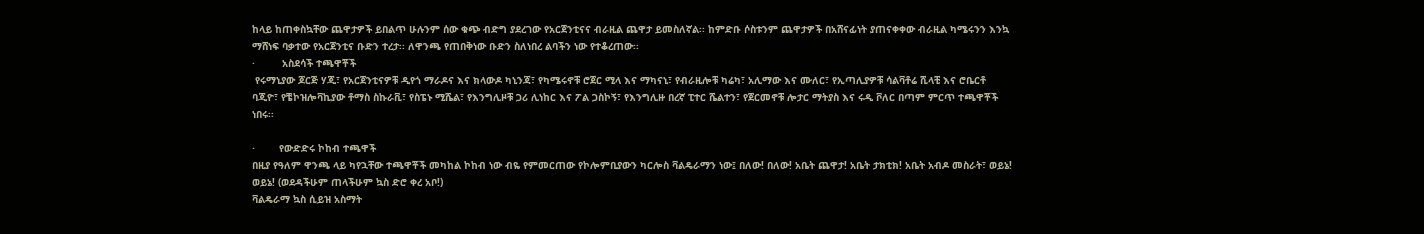ከላይ ከጠቀስኳቸው ጨዋታዎች ይበልጥ ሁሉንም ሰው ቁጭ ብድግ ያደረገው የአርጀንቲናና ብራዚል ጨዋታ ይመስለኛል፡፡ ከምድቡ ሶስቱንም ጨዋታዎች በአሸናፊነት ያጠናቀቀው ብራዚል ካሜሩንን እንኳ ማሸነፍ ባቃተው የአርጀንቲና ቡድን ተረታ፡፡ ለዋንጫ የጠበቅነው ቡድን ስለነበረ ልባችን ነው የተቆረጠው፡፡
·         አስደሳች ተጫዋቾች
 የሩማኒያው ጆርጅ ሃጂ፣ የአርጀንቲናዎቹ ዲየጎ ማራዶና እና ክላውዶ ካኒንጃ፣ የካሜሩኖቹ ሮጀር ሚላ እና ማካናኒ፣ የብራዚሎቹ ካሬካ፣ አሊማው እና ሙለር፣ የኢጣሊያዎቹ ሳልቫቶሬ ሺላቺ እና ሮቤርቶ ባጂዮ፣ የቼኮዝሎቫኪያው ቶማስ ስኩራቪ፣ የስፔኑ ሚሼል፣ የእንግሊዞቹ ጋሪ ሊነከር እና ፖል ጋስኮኝ፣ የእንግሊዙ በረኛ ፒተር ሼልተን፣ የጀርመኖቹ ሎታር ማትያስ እና ሩዲ ቮለር በጣም ምርጥ ተጫዋቾች ነበሩ፡፡

·        የውድድሩ ኮከብ ተጫዋች
በዚያ የዓለም ዋንጫ ላይ ካየኋቸው ተጫዋቾች መካከል ኮከብ ነው ብዬ የምመርጠው የኮሎምቢያውን ካርሎስ ቫልዴራማን ነው፤ በለው! በለው! አቤት ጨዋታ! አቤት ታክቲክ! አቤት አብዶ መስራት፣ ወይኔ! ወይኔ! (ወደዳችሁም ጠላችሁም ኳስ ድሮ ቀረ አቦ!)
ቫልዴራማ ኳስ ሲይዝ አስማት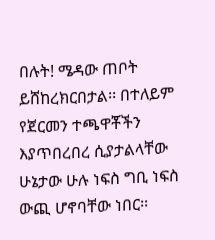በሉት! ሜዳው ጠቦት ይሸከረክርበታል፡፡ በተለይም የጀርመን ተጫዋቾችን እያጥበረበረ ሲያታልላቸው ሁኔታው ሁሉ ነፍስ ግቢ ነፍስ ውጪ ሆኖባቸው ነበር፡፡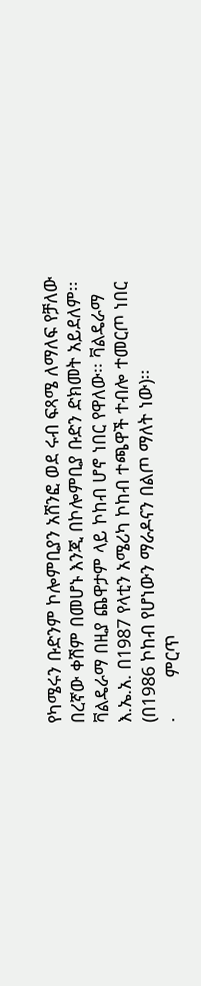የካሜሩን ቡድንም ኮሎምቢያን አሸንፎ ወደ ሩብ ፍጻሜ ለማለፍ የቻለው በረኛው ቀሽም በመሆኑ እንጂ በኮሎምቢያ ቡድን ድክመት አይደለም፡፡ ቫልዴራማ በዚያ ጨዋታም ላይ ኮከብ ሆኖ ነበር የዋለው፡፡ ቫልዴራማ እ.ኤ.አ. በ1987 የላቲን አሜሪካ ኮከብ ተጫዋች ተብሎ ተመርጦ ነበር (በ1986 ኮከብ የሆነውን ማራዶናን በልጦ ማለት ነው)፡፡
·        ምርጥ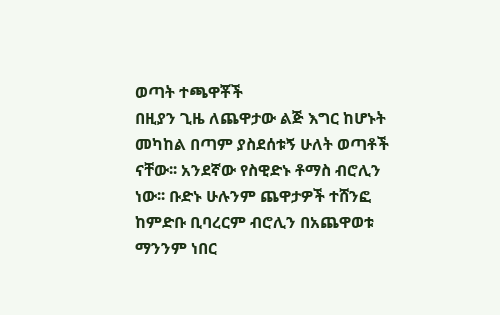ወጣት ተጫዋቾች
በዚያን ጊዜ ለጨዋታው ልጅ እግር ከሆኑት መካከል በጣም ያስደሰቱኝ ሁለት ወጣቶች ናቸው፡፡ አንደኛው የስዊድኑ ቶማስ ብሮሊን ነው፡፡ ቡድኑ ሁሉንም ጨዋታዎች ተሸንፎ ከምድቡ ቢባረርም ብሮሊን በአጨዋወቱ ማንንም ነበር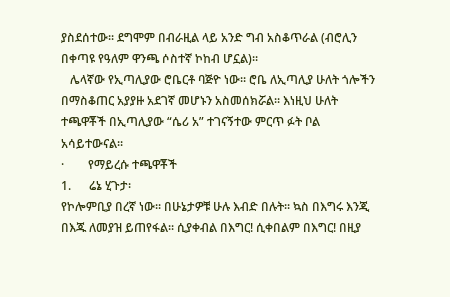ያስደሰተው፡፡ ደግሞም በብራዚል ላይ አንድ ግብ አስቆጥራል (ብሮሊን በቀጣዩ የዓለም ዋንጫ ሶስተኛ ኮከብ ሆኗል)፡፡
   ሌላኛው የኢጣሊያው ሮቤርቶ ባጅዮ ነው፡፡ ሮቤ ለኢጣሊያ ሁለት ጎሎችን በማስቆጠር አያያዙ አደገኛ መሆኑን አስመሰክሯል፡፡ እነዚህ ሁለት ተጫዋቾች በኢጣሊያው “ሴሪ አ” ተገናኝተው ምርጥ ፉት ቦል አሳይተውናል፡፡
·        የማይረሱ ተጫዋቾች
1.      ሬኔ ሂጉታ፡
የኮሎምቢያ በረኛ ነው፡፡ በሁኔታዎቹ ሁሉ እብድ በሉት፡፡ ኳስ በእግሩ እንጂ በእጁ ለመያዝ ይጠየፋል፡፡ ሲያቀብል በእግር! ሲቀበልም በእግር! በዚያ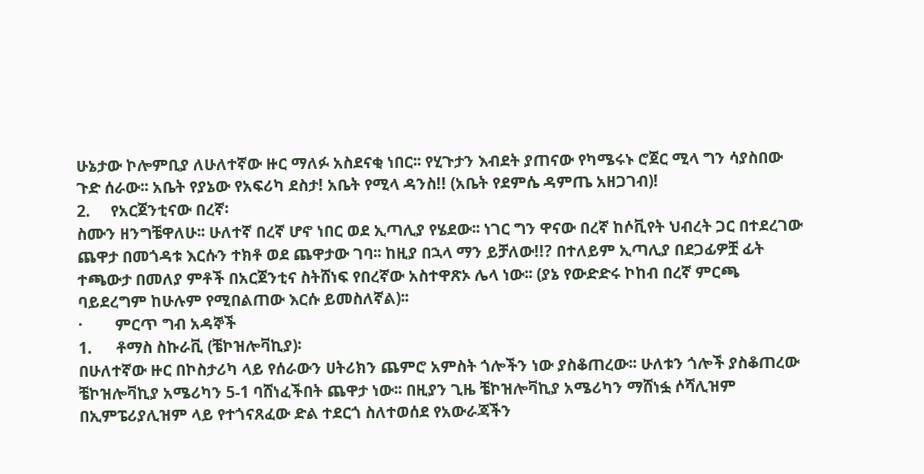ሁኔታው ኮሎምቢያ ለሁለተኛው ዙር ማለፉ አስደናቂ ነበር፡፡ የሂጉታን እብደት ያጠናው የካሜሩኑ ሮጀር ሚላ ግን ሳያስበው ጉድ ሰራው፡፡ አቤት የያኔው የአፍሪካ ደስታ! አቤት የሚላ ዳንስ!! (አቤት የደምሴ ዳምጤ አዘጋገብ)!
2.     የአርጀንቲናው በረኛ፡
ስሙን ዘንግቼዋለሁ፡፡ ሁለተኛ በረኛ ሆኖ ነበር ወደ ኢጣሊያ የሄደው፡፡ ነገር ግን ዋናው በረኛ ከሶቪየት ህብረት ጋር በተደረገው ጨዋታ በመጎዳቱ እርሱን ተክቶ ወደ ጨዋታው ገባ፡፡ ከዚያ በኋላ ማን ይቻለው!!? በተለይም ኢጣሊያ በደጋፊዎቿ ፊት ተጫውታ በመለያ ምቶች በአርጀንቲና ስትሸነፍ የበረኛው አስተዋጽኦ ሌላ ነው፡፡ (ያኔ የውድድሩ ኮከብ በረኛ ምርጫ ባይደረግም ከሁሉም የሚበልጠው እርሱ ይመስለኛል)፡፡
·        ምርጥ ግብ አዳኞች
1.      ቶማስ ስኩራቪ (ቼኮዝሎቫኪያ)፡
በሁለተኛው ዙር በኮስታሪካ ላይ የሰራውን ሀትሪክን ጨምሮ አምስት ጎሎችን ነው ያስቆጠረው፡፡ ሁለቱን ጎሎች ያስቆጠረው ቼኮዝሎቫኪያ አሜሪካን 5-1 ባሸነፈችበት ጨዋታ ነው፡፡ በዚያን ጊዜ ቼኮዝሎቫኪያ አሜሪካን ማሸነፏ ሶሻሊዝም በኢምፔሪያሊዝም ላይ የተጎናጸፈው ድል ተደርጎ ስለተወሰደ የአውራጃችን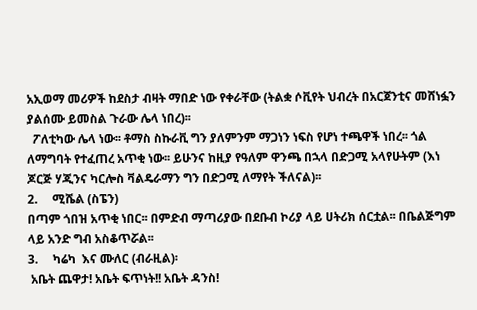አኢወማ መሪዎች ከደስታ ብዛት ማበድ ነው የቀራቸው (ትልቋ ሶቪየት ህብረት በአርጀንቲና መሸነፏን ያልሰሙ ይመስል ጉራው ሌላ ነበረ)፡፡
  ፖለቲካው ሌላ ነው፡፡ ቶማስ ስኩራቪ ግን ያለምንም ማጋነን ነፍስ የሆነ ተጫዋች ነበረ፡፡ ጎል ለማግባት የተፈጠረ አጥቂ ነው፡፡ ይሁንና ከዚያ የዓለም ዋንጫ በኋላ በድጋሚ አላየሁትም (እነ ጆርጅ ሃጂንና ካርሎስ ቫልዴራማን ግን በድጋሚ ለማየት ችለናል)፡፡
2.     ሚሼል (ስፔን)
በጣም ጎበዝ አጥቂ ነበር፡፡ በምድብ ማጣሪያው በደቡብ ኮሪያ ላይ ሀትሪክ ሰርቷል፡፡ በቤልጅግም ላይ አንድ ግብ አስቆጥሯል፡፡
3.     ካሬካ  እና ሙለር (ብራዚል)፡
 አቤት ጨዋታ! አቤት ፍጥነት!! አቤት ዳንስ!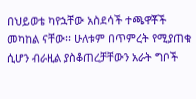በህይወቴ ካየኋቸው አስደሳች ተጫዋቾች መካከል ናቸው፡፡ ሁለቱም በጥምረት የሚያጠቁ ሲሆን ብራዚል ያስቆጠረቻቸውን አራት ግቦች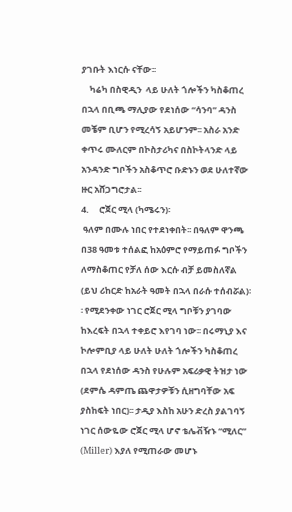ያገቡት እነርሱ ናቸው፡፡
    ካሬካ በስዊዲን  ላይ ሁለት ጎሎችን ካስቆጠረ በኋላ በቢጫ ማሊያው የደነሰው “ሳንባ” ዳንስ መቼም ቢሆን የሚረሳኝ አይሆንም፡፡ አስራ አንድ ቀጥሩ ሙለርም በኮስታሪካና በስኮትላንድ ላይ አንዳንድ ግቦችን አስቆጥሮ ቡድኑን ወደ ሁለተኛው ዙር አሸጋግሮታል፡፡
4.     ሮጀር ሚላ (ካሜሩን)፡
 ዓለም በሙሉ ነበር የተደነቀበት፡፡ በዓለም ዋንጫ በ38 ዓመቱ ተሰልፎ ከአዕምሮ የማይጠፉ ግቦችን ለማስቆጠር የቻለ ሰው እርሱ ብቻ ይመስለኛል (ይህ ሪከርድ ከአራት ዓመት በኋላ በራሱ ተሰብሯል)፡፡ የሚደንቀው ነገር ሮጀር ሚላ ግቦቹን ያገባው ከእረፍት በኋላ ተቀይሮ እየገባ ነው፡፡ በሩማኒያ እና ኮሎምቢያ ላይ ሁለት ሁለት ጎሎችን ካስቆጠረ በኋላ የደነሰው ዳንስ የሁሉም አፍሪቃዊ ትዝታ ነው (ደምሴ ዳምጤ ጨዋታዎቹን ሲዘግባቸው አፍ ያስከፍት ነበር)፡፡ ታዲያ እስከ አሁን ድረስ ያልገባኝ ነገር ሰውዬው ሮጀር ሚላ ሆኖ ቴሌቭዥኑ “ሚለር” (Miller) እያለ የሚጠራው መሆኑ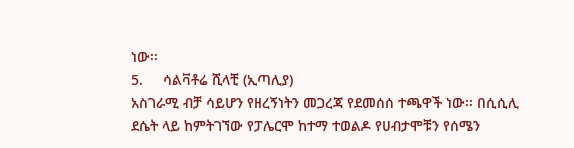ነው፡፡
5.     ሳልቫቶሬ ሺላቺ (ኢጣሊያ)
አስገራሚ ብቻ ሳይሆን የዘረኝነትን መጋረጃ የደመሰሰ ተጫዋች ነው፡፡ በሲሲሊ ደሴት ላይ ከምትገኘው የፓሌርሞ ከተማ ተወልዶ የሀብታሞቹን የሰሜን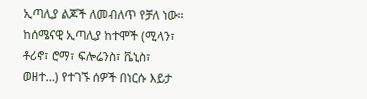ኢጣሊያ ልጆች ለመብለጥ የቻለ ነው፡፡ ከሰሜናዊ ኢጣሊያ ከተሞች (ሚላን፣ ቶሪኖ፣ ሮማ፣ ፍሎሬንስ፣ ቬኒስ፣ ወዘተ…) የተገኙ ሰዎች በነርሱ እይታ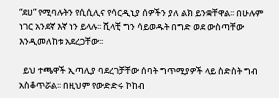“ደሀ” የሚባሉትን የሲሲሊና የሳርዲኒያ ሰዎችን ያለ ልክ ይንቋቸዋል፡፡ በሁሉም ነገር አንደኛ እኛ ነን ይላሉ፡፡ ሺላቺ ግን ሳይወዱት በግድ ወደ ውስጣቸው እንዲመለከቱ አደረጋቸው፡፡

  ይህ ተጫዋች ኢጣሊያ ባደረገቻቸው ሰባት ግጥሚያዎች ላይ ስድስት ግብ አስቆጥሯል፡፡ በዚህም የውድድሩ ኮከብ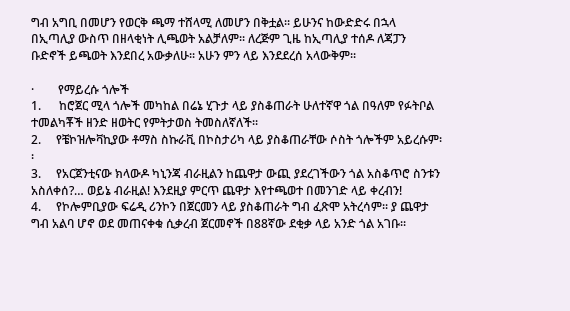ግብ አግቢ በመሆን የወርቅ ጫማ ተሸላሚ ለመሆን በቅቷል፡፡ ይሁንና ከውድድሩ በኋላ በኢጣሊያ ውስጥ በዘላቂነት ሊጫወት አልቻለም፡፡ ለረጅም ጊዜ ከኢጣሊያ ተሰዶ ለጃፓን ቡድኖች ይጫወት እንደበረ አውቃለሁ፡፡ አሁን ምን ላይ እንደደረሰ አላውቅም፡፡

·        የማይረሱ ጎሎች
1.      ከሮጀር ሚላ ጎሎች መካከል በሬኔ ሂጉታ ላይ ያስቆጠራት ሁለተኛዋ ጎል በዓለም የፉትቦል ተመልካቾች ዘንድ ዘወትር የምትታወስ ትመስለኛለች፡፡
2.     የቼኮዝሎቫኪያው ቶማስ ስኩራቪ በኮስታሪካ ላይ ያስቆጠራቸው ሶስት ጎሎችም አይረሱም፡፡
3.     የአርጀንቲናው ክላውዶ ካኒንጃ ብራዚልን ከጨዋታ ውጪ ያደረገችውን ጎል አስቆጥሮ ስንቱን አስለቀሰ?… ወይኔ ብራዚል! እንደዚያ ምርጥ ጨዋታ እየተጫወተ በመንገድ ላይ ቀረብን!
4.     የኮሎምቢያው ፍሬዲ ሪንኮን በጀርመን ላይ ያስቆጠራት ግብ ፈጽሞ አትረሳም፡፡ ያ ጨዋታ ግብ አልባ ሆኖ ወደ መጠናቀቁ ሲቃረብ ጀርመኖች በ88ኛው ደቂቃ ላይ አንድ ጎል አገቡ፡፡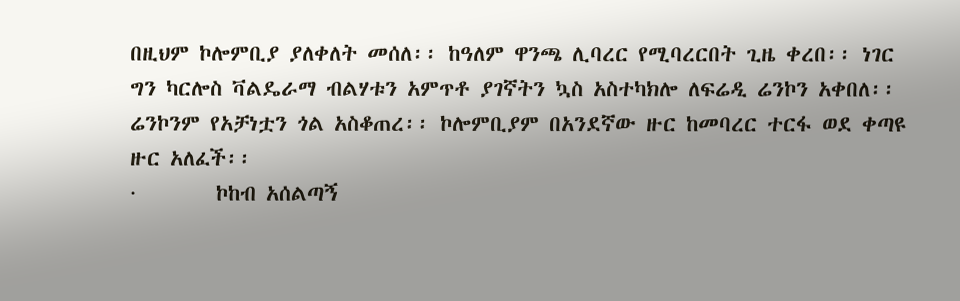በዚህም ኮሎምቢያ ያለቀለት መሰለ፡፡ ከዓለም ዋንጫ ሊባረር የሚባረርበት ጊዜ ቀረበ፡፡ ነገር ግን ካርሎስ ቫልዴራማ ብልሃቱን አምጥቶ ያገኛትን ኳስ አስተካክሎ ለፍሬዲ ሬንኮን አቀበለ፡፡ ሬንኮንም የአቻነቷን ጎል አስቆጠረ፡፡ ኮሎምቢያም በአንደኛው ዙር ከመባረር ተርፋ ወደ ቀጣዩ ዙር አለፈች፡፡
·        ኮከብ አሰልጣኝ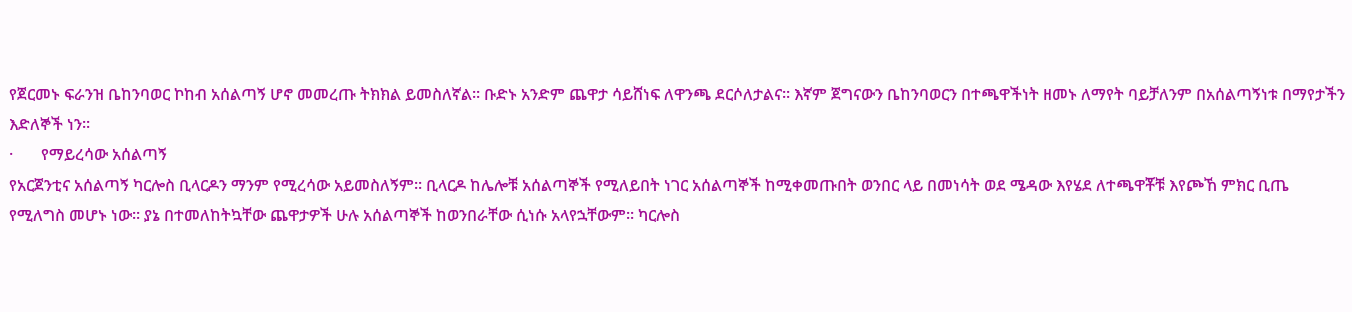የጀርመኑ ፍራንዝ ቤከንባወር ኮከብ አሰልጣኝ ሆኖ መመረጡ ትክክል ይመስለኛል፡፡ ቡድኑ አንድም ጨዋታ ሳይሸነፍ ለዋንጫ ደርሶለታልና፡፡ እኛም ጀግናውን ቤከንባወርን በተጫዋችነት ዘመኑ ለማየት ባይቻለንም በአሰልጣኝነቱ በማየታችን እድለኞች ነን፡፡
·       የማይረሳው አሰልጣኝ
የአርጀንቲና አሰልጣኝ ካርሎስ ቢላርዶን ማንም የሚረሳው አይመስለኝም፡፡ ቢላርዶ ከሌሎቹ አሰልጣኞች የሚለይበት ነገር አሰልጣኞች ከሚቀመጡበት ወንበር ላይ በመነሳት ወደ ሜዳው እየሄደ ለተጫዋቾቹ እየጮኸ ምክር ቢጤ የሚለግስ መሆኑ ነው፡፡ ያኔ በተመለከትኳቸው ጨዋታዎች ሁሉ አሰልጣኞች ከወንበራቸው ሲነሱ አላየኋቸውም፡፡ ካርሎስ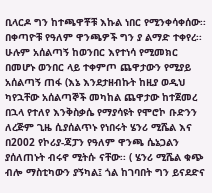ቢላርዶ ግን ከተጫዋቾቹ እኩል ነበር የሚንቀሳቀሰው፡፡
በቀጣዮቹ የዓለም ዋንጫዎች ግን ያ ልማድ ተቀየረ፡፡ ሁሉም አሰልጣኝ ከወንበር እየተነሳ የሚመክር በመሆኑ ወንበር ላይ ተቀምጦ ጨዋታውን የሚያይ አሰልጣኝ ጠፋ (እኔ እንደታዘብኩት ከዚያ ወዲህ ካየኋቸው አሰልጣኞች መካከል ጨዋታው ከተጀመረ በኋላ የተለየ እንቅስቃሴ የማያሳዩት የሞሮኮ ቡድንን ለረጅም ጊዜ ሲያሰልጥኑ የነበሩት ሄንሪ ሚሼል እና በ2002 የኮሪያ-ጃፓን የዓለም ዋንጫ ሴኔጋልን ያሰለጠኑት ብሩኖ ሚትሱ ናቸው፡፡ ( ሄንሪ ሚሼል ቁጭ ብሎ ማስቲካውን ያኝካል፤ ጎል ከገባበት ግን ይናደድና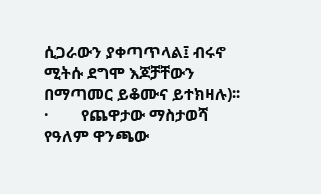ሲጋራውን ያቀጣጥላል፤ ብሩኖ ሚትሱ ደግሞ እጆቻቸውን በማጣመር ይቆሙና ይተክዛሉ)፡፡
·        የጨዋታው ማስታወሻ
የዓለም ዋንጫው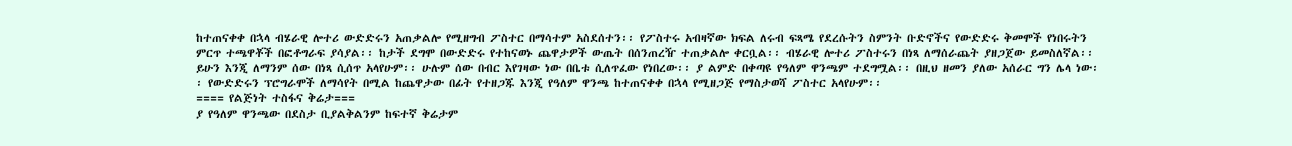ከተጠናቀቀ በኋላ ብሄራዊ ሎተሪ ውድድሩን አጠቃልሎ የሚዘግብ ፖስተር በማሳተም አስደሰተን፡፡ የፖስተሩ አብዛኛው ክፍል ለሩብ ፍጻሜ የደረሱትን ስምንት ቡድኖችና የውድድሩ ቅመሞች የነበሩትን ምርጥ ተጫዋቾች በፎቶግራፍ ያሳያል፡፡ ከታች ደግሞ በውድድሩ የተከናወኑ ጨዋታዎች ውጤት በሰንጠረዥ ተጠቃልሎ ቀርቧል፡፡ ብሄራዊ ሎተሪ ፖስተሩን በነጻ ለማሰራጨት ያዘጋጀው ይመስለኛል፡፡ ይሁን እንጂ ለማንም ሰው በነጻ ሲሰጥ አላየሁም፡፡ ሁሉም ሰው በብር እየገዛው ነው በቤቱ ሲለጥፈው የነበረው፡፡ ያ ልምድ በቀጣዩ የዓለም ዋንጫም ተደግሟል፡፡ በዚህ ዘመን ያለው አሰራር ግን ሌላ ነው፡፡ የውድድሩን ፕሮግራሞች ለማሳየት በሚል ከጨዋታው በፊት የተዘጋጁ እንጂ የዓለም ዋንጫ ከተጠናቀቀ በኋላ የሚዘጋጅ የማስታወሻ ፖስተር አላየሁም፡፡
==== የልጅነት ተስፋና ቅሬታ===
ያ የዓለም ዋንጫው በደስታ ቢያልቅልንም ከፍተኛ ቅሬታም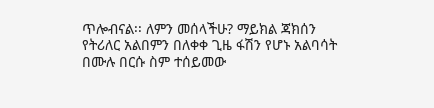ጥሎብናል፡፡ ለምን መሰላችሁ? ማይክል ጃክሰን የትሪለር አልበምን በለቀቀ ጊዜ ፋሽን የሆኑ አልባሳት በሙሉ በርሱ ስም ተሰይመው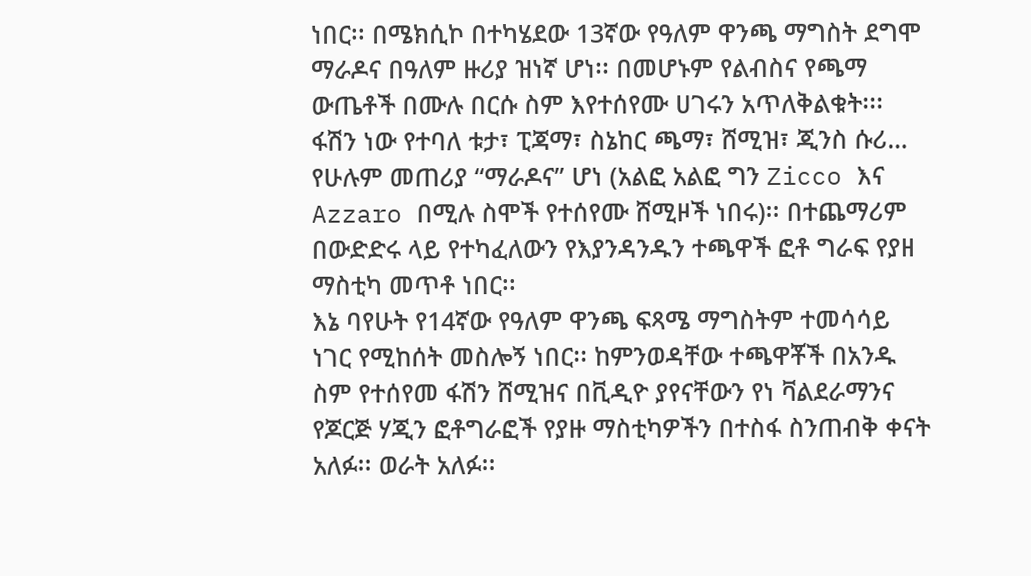ነበር፡፡ በሜክሲኮ በተካሄደው 13ኛው የዓለም ዋንጫ ማግስት ደግሞ ማራዶና በዓለም ዙሪያ ዝነኛ ሆነ፡፡ በመሆኑም የልብስና የጫማ ውጤቶች በሙሉ በርሱ ስም እየተሰየሙ ሀገሩን አጥለቅልቁት፡፡፡ ፋሽን ነው የተባለ ቱታ፣ ፒጃማ፣ ስኔከር ጫማ፣ ሸሚዝ፣ ጂንስ ሱሪ… የሁሉም መጠሪያ “ማራዶና” ሆነ (አልፎ አልፎ ግን Zicco እና Azzaro በሚሉ ስሞች የተሰየሙ ሸሚዞች ነበሩ)፡፡ በተጨማሪም በውድድሩ ላይ የተካፈለውን የእያንዳንዱን ተጫዋች ፎቶ ግራፍ የያዘ ማስቲካ መጥቶ ነበር፡፡
እኔ ባየሁት የ14ኛው የዓለም ዋንጫ ፍጻሜ ማግስትም ተመሳሳይ ነገር የሚከሰት መስሎኝ ነበር፡፡ ከምንወዳቸው ተጫዋቾች በአንዱ ስም የተሰየመ ፋሽን ሸሚዝና በቪዲዮ ያየናቸውን የነ ቫልደራማንና የጆርጅ ሃጂን ፎቶግራፎች የያዙ ማስቲካዎችን በተስፋ ስንጠብቅ ቀናት አለፉ፡፡ ወራት አለፉ፡፡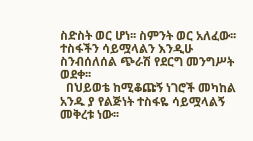ስድስት ወር ሆነ፡፡ ስምንት ወር አለፈው፡፡ ተስፋችን ሳይሟላልን እንዲሁ ስንብሰለሰል ጭራሽ የደርግ መንግሥት ወደቀ፡፡
  በህይወቴ ከሚቆጩኝ ነገሮች መካከል አንዱ ያ የልጅነት ተስፋዬ ሳይሟላልኝ መቅረቱ ነው፡፡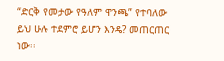“ድርቅ የመታው የዓለም ዋንጫ” የተባለው ይህ ሁሉ ተደምሮ ይሆን እንዴ? መጠርጠር ነው፡፡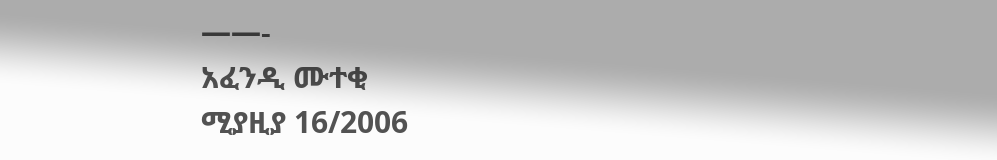——-
አፈንዲ ሙተቂ
ሚያዚያ 16/2006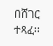በሸገር ተጻፈ፡፡